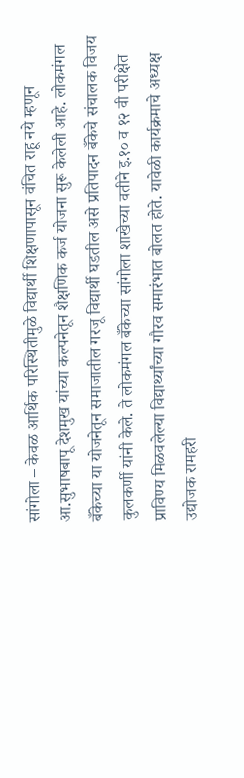सांगोला – केवळ आर्थिक परिस्थितीमुळे विद्यार्थी शिक्षणापासून वंचित राहू नये म्हणून आ.सुभाषबापू देशमुख यांच्या कल्पनेतून शैक्षणिक कर्ज योजना सुरू केलेली आहे. लोकमंगल बँकेच्या या योजनेतून समाजातील गरजू विद्यार्थी घडतील असे प्रतिपादन बँकेचे संचालक विजय कुलकर्णी यांनी केले. ते लोकमंगल बँकेच्या सांगोला शाखेच्या वतीने इ.१० व १२ वी परीक्षेत प्राविण्य मिळवलेल्या विद्यार्थ्यांच्या गौरव समारंभात बोलत होते. यावेळी कार्यक्रमाचे अध्यक्ष उद्योजक रामहरी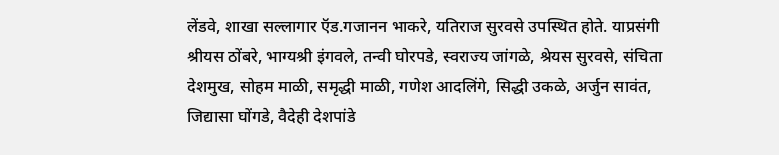लेंडवे, शाखा सल्लागार ऍड.गजानन भाकरे, यतिराज सुरवसे उपस्थित होते. याप्रसंगी श्रीयस ठोंबरे, भाग्यश्री इंगवले, तन्वी घोरपडे, स्वराज्य जांगळे, श्रेयस सुरवसे, संचिता देशमुख, सोहम माळी, समृद्धी माळी, गणेश आदलिंगे, सिद्धी उकळे, अर्जुन सावंत, जिद्यासा घोंगडे, वैदेही देशपांडे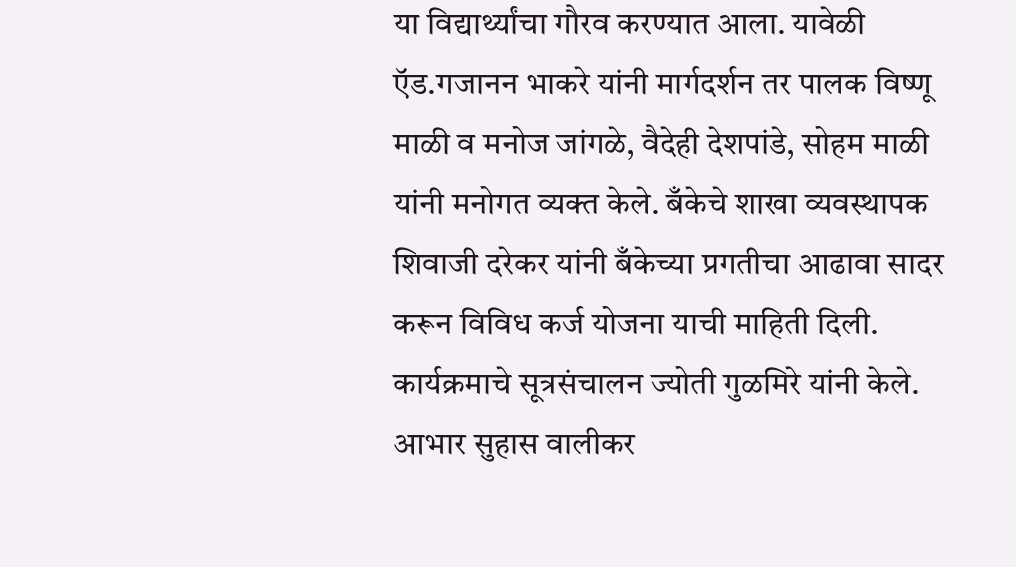या विद्यार्थ्यांचा गौरव करण्यात आला. यावेळी ऍड.गजानन भाकरे यांनी मार्गदर्शन तर पालक विष्णू माळी व मनोज जांगळे, वैदेही देशपांडे, सोहम माळी यांनी मनोगत व्यक्त केले. बँकेचे शाखा व्यवस्थापक शिवाजी दरेकर यांनी बँकेच्या प्रगतीचा आढावा सादर करून विविध कर्ज योजना याची माहिती दिली. कार्यक्रमाचे सूत्रसंचालन ज्योती गुळमिरे यांनी केले. आभार सुहास वालीकर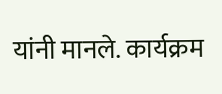यांनी मानले. कार्यक्रम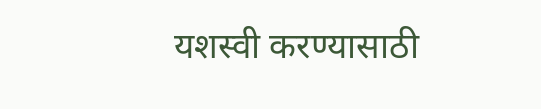यशस्वी करण्यासाठी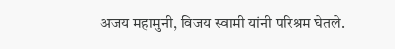अजय महामुनी, विजय स्वामी यांनी परिश्रम घेतले.